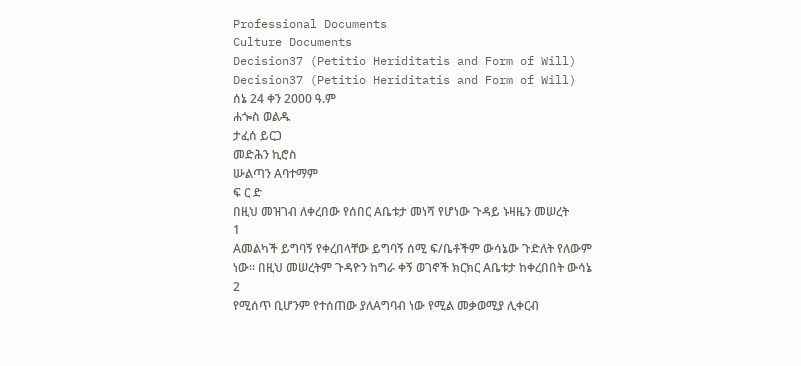Professional Documents
Culture Documents
Decision37 (Petitio Heriditatis and Form of Will)
Decision37 (Petitio Heriditatis and Form of Will)
ሰኔ 24 ቀን 2000 ዓ.ም
ሐጐስ ወልዱ
ታፈሰ ይርጋ
መድሕን ኪሮስ
ሡልጣን Aባተማም
ፍ ር ድ
በዚህ መዝገብ ለቀረበው የሰበር Aቤቱታ መነሻ የሆነው ጉዳይ ኑዛዜን መሠረት
1
Aመልካች ይግባኝ የቀረበላቸው ይግባኝ ሰሚ ፍ/ቤቶችም ውሳኔው ጉድለት የለውም
ነው፡፡ በዚህ መሠረትም ጉዳዮን ከግራ ቀኝ ወገኖች ክርክር Aቤቱታ ከቀረበበት ውሳኔ
2
የሚሰጥ ቢሆንም የተሰጠው ያለAግባብ ነው የሚል መቃወሚያ ሊቀርብ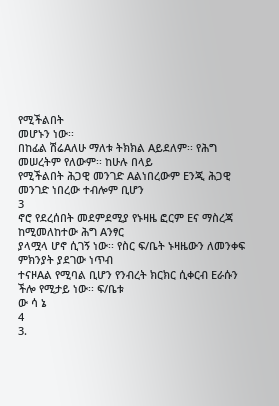የሚችልበት
መሆኑን ነው፡፡
በከፊል ሽሬAለሁ ማለቱ ትክክል Aይደለም፡፡ የሕግ መሠረትም የለውም፡፡ ከሁሉ በላይ
የሚችልበት ሕጋዊ መንገድ Aልነበረውም Eንጂ ሕጋዊ መንገድ ነበረው ተብሎም ቢሆን
3
ኖሮ የደረሰበት መደምደሚያ የኑዛዜ ፎርም Eና ማስረጃ ከሚመለከተው ሕግ Aንፃር
ያላሟላ ሆኖ ሲገኝ ነው፡፡ የስር ፍ/ቤት ኑዛዜውን ለመንቀፍ ምክንያት ያደገው ነጥብ
ተናዞAል የሚባል ቢሆን የንብረት ክርክር ሲቀርብ Eራሱን ችሎ የሚታይ ነው፡፡ ፍ/ቤቱ
ው ሳ ኔ
4
3.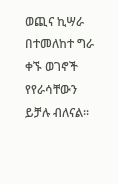ወጪና ኪሣራ በተመለከተ ግራ ቀኙ ወገኖች የየራሳቸውን ይቻሉ ብለናል፡፡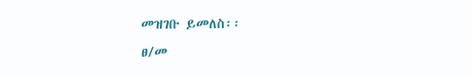መዝገቡ ይመለስ፡፡
ፀ/መ